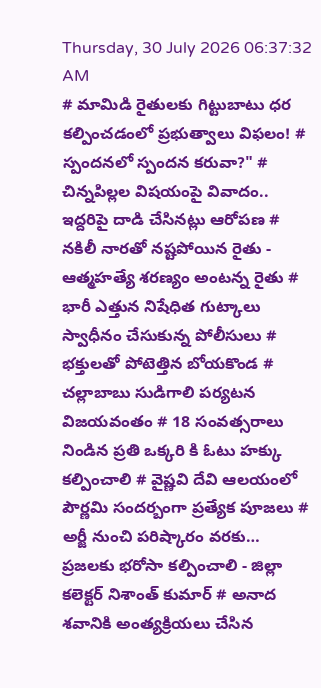Thursday, 30 July 2026 06:37:32 AM
# మామిడి రైతులకు గిట్టుబాటు ధర కల్పించడంలో ప్రభుత్వాలు విఫలం! # స్పందనలో స్పందన కరువా?" # చిన్నపిల్లల విషయంపై వివాదం.. ఇద్దరిపై దాడి చేసినట్లు ఆరోపణ # నకిలీ నారతో నష్టపోయిన రైతు - ఆత్మహత్యే శరణ్యం అంటన్న రైతు # భారీ ఎత్తున నిషేధిత గుట్కాలు స్వాధీనం చేసుకున్న పోలీసులు # భక్తులతో పోటెత్తిన బోయకొండ # చల్లాబాబు సుడిగాలి పర్యటన విజయవంతం # 18 సంవత్సరాలు నిండిన ప్రతి ఒక్కరి కి ఓటు హక్కు కల్పించాలి # వైష్ణవి దేవి ఆలయంలో పౌర్ణమి సందర్బంగా ప్రత్యేక పూజలు # అర్జీ నుంచి పరిష్కారం వరకు… ప్రజలకు భరోసా కల్పించాలి - జిల్లా కలెక్టర్ నిశాంత్ కుమార్ # అనాద శవానికి అంత్యక్రియలు చేసిన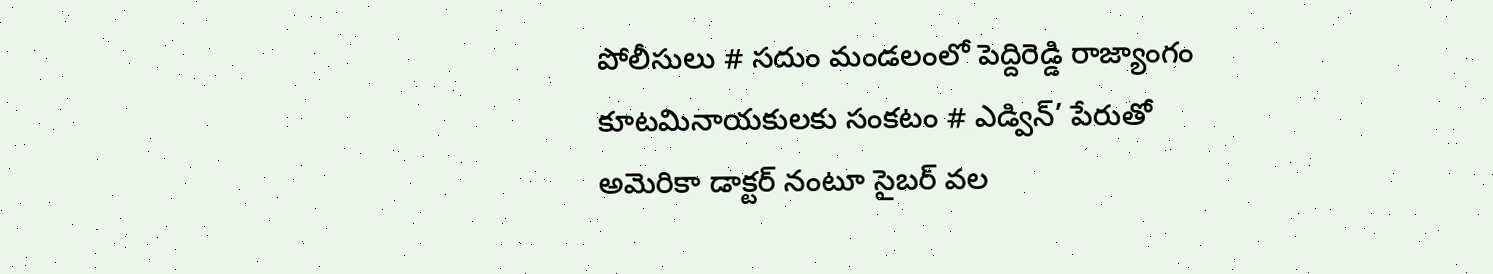పోలీసులు # సదుం మండలంలో పెద్దిరెడ్డి రాజ్యాంగం కూటమినాయకులకు సంకటం # ఎడ్విన్’ పేరుతో అమెరికా డాక్టర్ నంటూ సైబర్ వల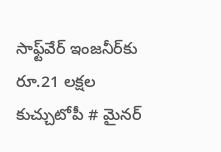సాఫ్ట్‌వేర్ ఇంజనీర్‌కు రూ.21 లక్షల కుచ్చుటోపీ # మైనర్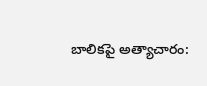బాలికపై అత్యాచారం: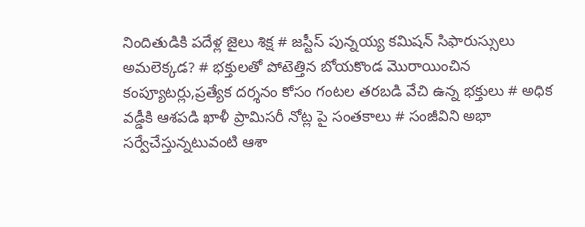నిందితుడికి పదేళ్ల జైలు శిక్ష # జస్టీస్ పున్నయ్య కమిషన్ సిఫారుస్సులు అమలెక్కడ? # భక్తులతో పోటెత్తిన బోయకొండ మొరాయించిన కంప్యూటర్లు,ప్రత్యేక దర్శనం కోసం గంటల తరబడి వేచి ఉన్న భక్తులు # అధిక వడ్డీకి ఆశపడి ఖాళీ ప్రామిసరీ నోట్ల పై సంతకాలు # సంజీవిని అభా సర్వేచేస్తున్నటువంటి ఆశా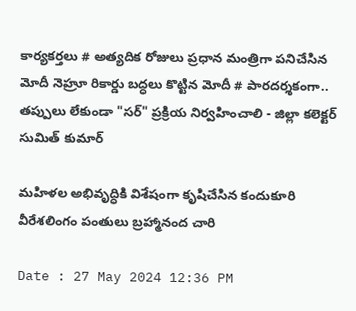కార్యకర్తలు # అత్యదిక రోజులు ప్రధాన మంత్రిగా పనిచేసిన మోదీ నెహ్రూ రికార్డు బద్ధలు కొట్టిన మోదీ # పారదర్శకంగా.. తప్పులు లేకుండా "సర్" ప్రక్రియ నిర్వహించాలి - జిల్లా కలెక్టర్ సుమిత్ కుమార్

మహిళల అభివృద్ధికి విశేషంగా కృషిచేసిన కందుకూరి వీరేశలింగం పంతులు బ్రహ్మానంద చారి

Date : 27 May 2024 12:36 PM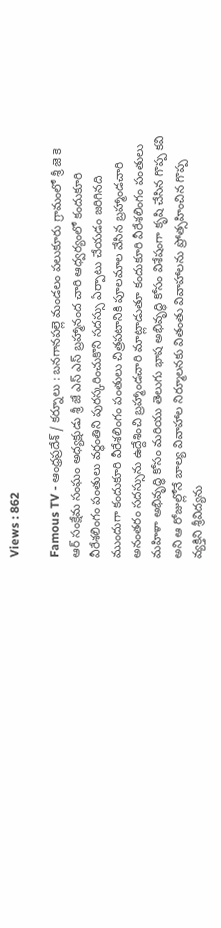Views : 862

Famous TV - ఆంధ్రప్రదేశ్ / కర్నూలు : బనగానపల్లె మండలం పలుకూరు గ్రామంలో శ్రీ జె కె ఆర్ సంక్షేమ సంఘం అధ్యక్షుడు శ్రీ జే ఎస్ ఎస్ బ్రహ్మానంద చారి ఆధ్వర్యంలో కందుకూరి వీరేశలింగం పంతులు వర్ధంతిని పురస్కరించుకొని సదస్సు ఏర్పాటు చేయడం జరిగినది ముందుగా కందుకూరి వీరేశలింగం పంతులు చిత్రపటానికి పూలమాల వేసిన బ్రహ్మాండచారి అనంతరం సదస్సును ఉద్దేశించి బ్రహ్మాండచారి మాట్లాడుతూ కందుకూరి వీరేశలింగం పంతులు మహిళా అభివృద్ధి కోసం మరియు తెలుగు భాష అభివృద్ధి కోసం విశేషంగా కృషి చేసిన గొప్ప కవి అని ఆ రోజుల్లోనే బాల్య వివాహాల నిర్మూలనకు వితంతు వివాహాలను ప్రోత్సహించిన గొప్ప వ్యక్తిని శ్రీవిద్యను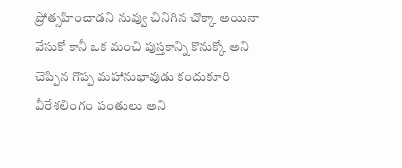ప్రోత్సహించాడని నువ్వు చినిగిన చొక్కా అయినా వేసుకో కానీ ఒక మంచి పుస్తకాన్ని కొనుక్కో అని చెప్పిన గొప్ప మహానుభావుడు కందుకూరి వీరేశలింగం పంతులు అని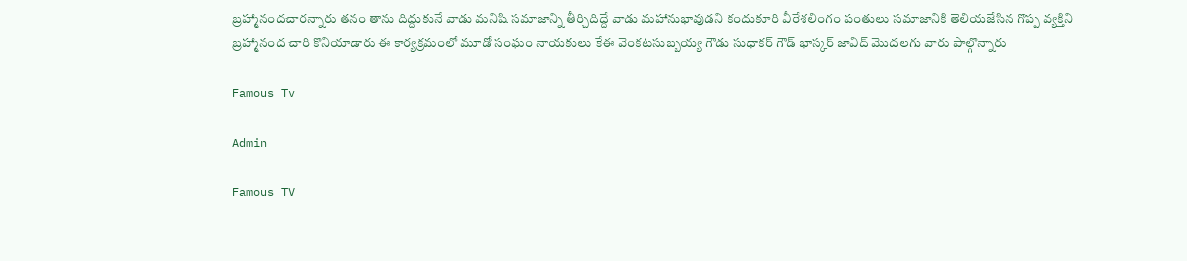బ్రహ్మానందచారన్నారు తనం తాను దిద్దుకునే వాడు మనిషి సమాజాన్ని తీర్చిదిద్దే వాడు మహానుభావుడని కందుకూరి వీరేశలింగం పంతులు సమాజానికి తెలియజేసిన గొప్ప వ్యక్తిని బ్రహ్మానంద చారి కొనియాడారు ఈ కార్యక్రమంలో మూడో సంఘం నాయకులు కేఈ వెంకటసుబ్బయ్య గౌడు సుధాకర్ గౌడ్ భాస్కర్ జావిద్ మొదలగు వారు పాల్గొన్నారు

Famous Tv

Admin

Famous TV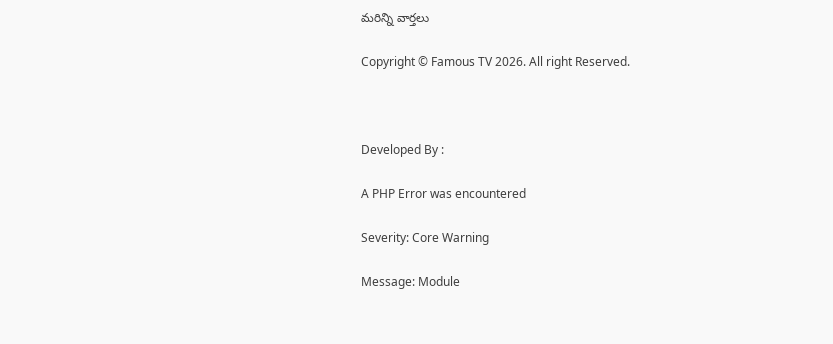మరిన్ని వార్తలు

Copyright © Famous TV 2026. All right Reserved.



Developed By :

A PHP Error was encountered

Severity: Core Warning

Message: Module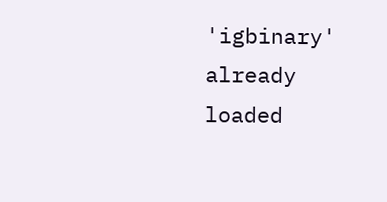'igbinary' already loaded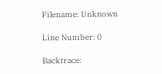Filename: Unknown

Line Number: 0

Backtrace: